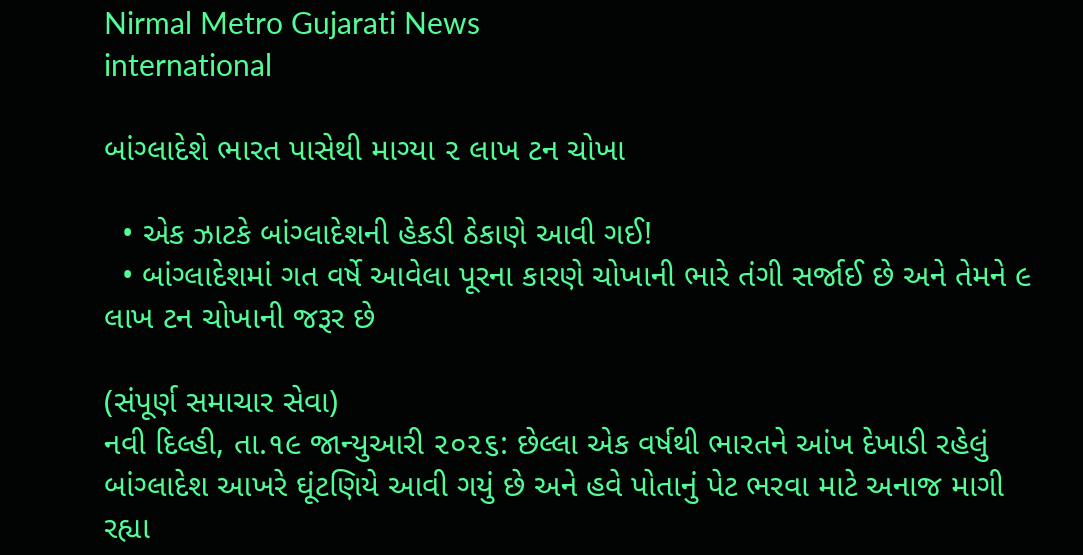Nirmal Metro Gujarati News
international

બાંગ્લાદેશે ભારત પાસેથી માગ્યા ૨ લાખ ટન ચોખા

  • એક ઝાટકે બાંગ્લાદેશની હેકડી ઠેકાણે આવી ગઈ!
  • બાંગ્લાદેશમાં ગત વર્ષે આવેલા પૂરના કારણે ચોખાની ભારે તંગી સર્જાઈ છે અને તેમને ૯ લાખ ટન ચોખાની જરૂર છે

(સંપૂર્ણ સમાચાર સેવા)
નવી દિલ્હી, તા.૧૯ જાન્યુઆરી ૨૦૨૬: છેલ્લા એક વર્ષથી ભારતને આંખ દેખાડી રહેલું બાંગ્લાદેશ આખરે ઘૂંટણિયે આવી ગયું છે અને હવે પોતાનું પેટ ભરવા માટે અનાજ માગી રહ્યા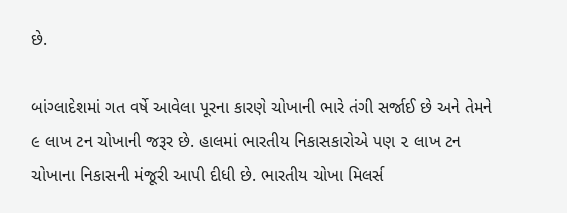છે.

બાંગ્લાદેશમાં ગત વર્ષે આવેલા પૂરના કારણે ચોખાની ભારે તંગી સર્જાઈ છે અને તેમને ૯ લાખ ટન ચોખાની જરૂર છે. હાલમાં ભારતીય નિકાસકારોએ પણ ૨ લાખ ટન ચોખાના નિકાસની મંજૂરી આપી દીધી છે. ભારતીય ચોખા મિલર્સ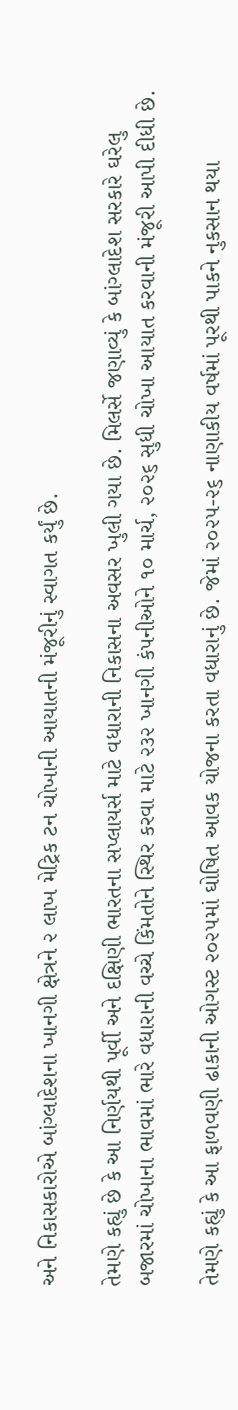અને નિકાસકારોએ બાંગ્લાદેશના ખાનગી ક્ષેત્રને ૨ લાખ મેટ્રિક ટન ચોખાની આયાતની મંજૂરીનું સ્વાગત કર્યું છે.

તેમણે કહ્યું છે કે આ નિર્ણયથી પૂર્વી અને દક્ષિણી ભારતના સપ્લાયર્સ માટે વધારાની નિકાસના અવસર ખુલી ગયા છે. મિલર્સે જણાવ્યું કે બાંગ્લાદેશ સરકારે ઘરેલુ બજારમાં ચોખાના ભાવમાં ભારે વધારાની વચ્ચે કિંમતોને સ્થિર કરવા માટે ૨૩૨ ખાનગી કંપનીઓને ૧૦ માર્ચ, ૨૦૨૬ સુધી ચોખા આયાત કરવાની મંજૂરી આપી દીધી છે.

તેમણે કહ્યું કે આ ફાળવણી ઢાકાની ઓગસ્ટ ૨૦૨૫માં ઘોષિત આવક યોજના કરતા વધારાનું છે. જેમાં ૨૦૨૫-૨૬ નાણાકીય વર્ષમાં પૂરથી પાકને નુકસાન થયા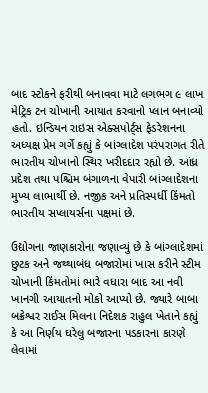બાદ સ્ટોકને ફરીથી બનાવવા માટે લગભગ ૯ લાખ મેટ્રિક ટન ચોખાની આયાત કરવાનો પ્લાન બનાવ્યો હતો. ઇન્ડિયન રાઇસ એક્સપોર્ટ્‌સ ફેડરેશનના અધ્યક્ષ પ્રેમ ગર્ગે કહ્યું કે બાંગ્લાદેશ પરંપરાગત રીતે ભારતીય ચોખાનો સ્થિર ખરીદદાર રહ્યો છે. આંધ્ર પ્રદેશ તથા પશ્ચિમ બંગાળના વેપારી બાંગ્લાદેશના મુખ્ય લાભાર્થી છે. નજીક અને પ્રતિસ્પર્ધી કિંમતો ભારતીય સપ્લાયર્સના પક્ષમાં છે.

ઉદ્યોગના જાણકારોના જણાવ્યું છે કે બાંગ્લાદેશમાં છુટક અને જથ્થાબંધ બજારોમાં ખાસ કરીને સ્ટીમ ચોખાની કિંમતોમાં ભારે વધારા બાદ આ નવી ખાનગી આયાતનો મોકો આપ્યો છે. જ્યારે બાબા બક્રેશ્વર રાઈસ મિલના નિદેશક રાહુલ ખેતાને કહ્યું કે આ નિર્ણય ઘરેલુ બજારના પડકારના કારણે લેવામાં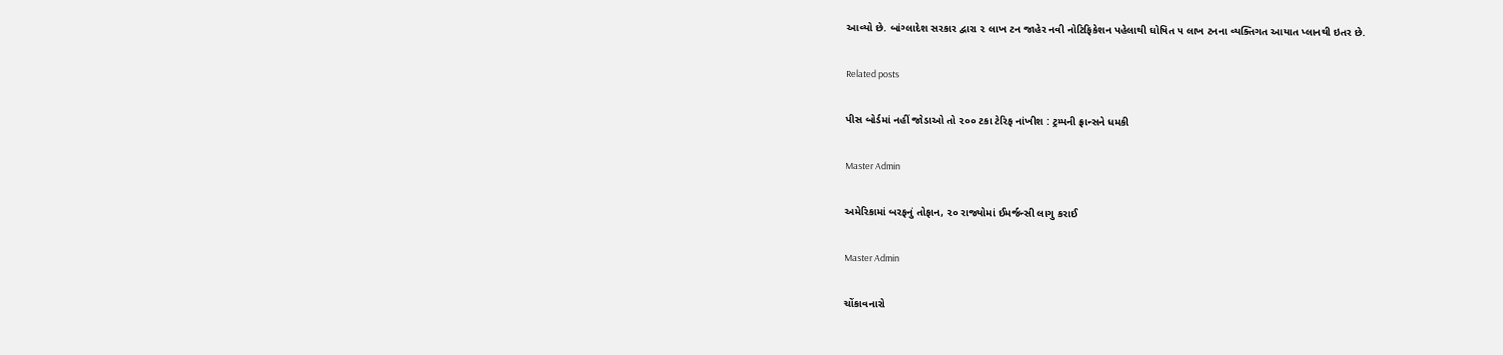આવ્યો છે. બાંગ્લાદેશ સરકાર દ્વારા ૨ લાખ ટન જાહેર નવી નોટિફિકેશન પહેલાથી ઘોષિત ૫ લાખ ટનના વ્યક્તિગત આયાત પ્લાનથી ઇતર છે.

Related posts

પીસ બોર્ડમાં નહીં જોડાઓ તો ૨૦૦ ટકા ટેરિફ નાંખીશ : ટ્રમ્પની ફ્રાન્સને ધમકી

Master Admin

અમેરિકામાં બરફનું તોફાન, ૨૦ રાજ્યોમાં ઈમર્જન્સી લાગુ કરાઈ

Master Admin

ચોંકાવનારો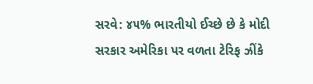સરવે: ૪૫% ભારતીયો ઈચ્છે છે કે મોદી સરકાર અમેરિકા પર વળતા ટેરિફ ઝીંકે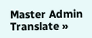Master Admin
Translate »